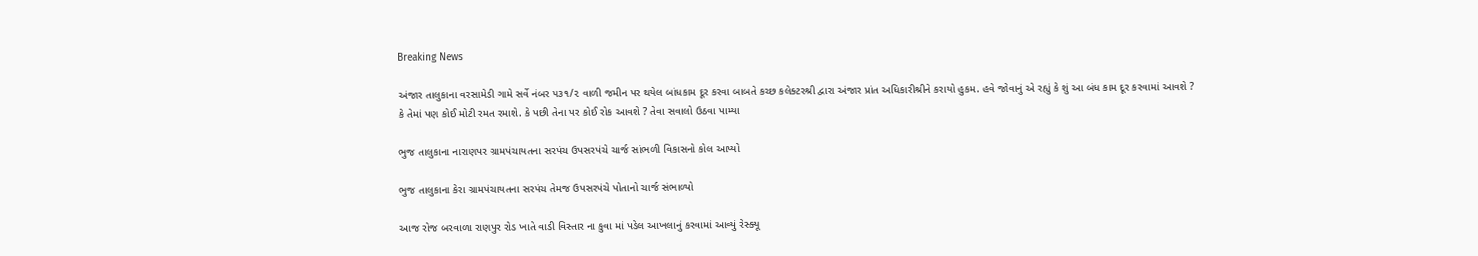Breaking News

અંજાર તાલુકાના વરસામેડી ગામે સર્વે નંબર ૫૩૧/૨ વાળી જમીન પર થયેલ બાંધકામ દૂર કરવા બાબતે કચ્છ કલેક્ટરશ્રી દ્વારા અંજાર પ્રાંત અધિકારીશ્રીને કરાયો હુકમ. હવે જોવાનું એ રહ્યું કે શું આ બંધ કામ દૂર કરવામાં આવશે ? કે તેમાં પણ કોઈ મોટી રમત રમાશે. કે પછી તેના પર કોઈ રોક આવશે ? તેવા સવાલો ઉઠવા પામ્યા

ભુજ તાલુકાના નારાણપર ગ્રામપંચાયતના સરપંચ ઉપસરપંચે ચાર્જ સાંભળી વિકાસનો કોલ આપ્યો

ભુજ તાલુકાના કેરા ગ્રામપંચાયતના સરપંચ તેમજ ઉપસરપંચે પોતાનો ચાર્જ સંભાળ્યો

આજ રોજ બરવાળા રાણપુર રોડ ખાતે વાડી વિસ્તાર ના કુવા માં પડેલ આખલાનું કરવામાં આવ્યું રેસ્ક્યૂ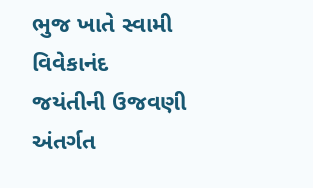ભુજ ખાતે સ્વામી વિવેકાનંદ જયંતીની ઉજવણી અંતર્ગત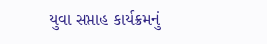યુવા સપ્તાહ કાર્યક્રમનું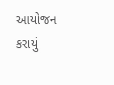આયોજન કરાયું